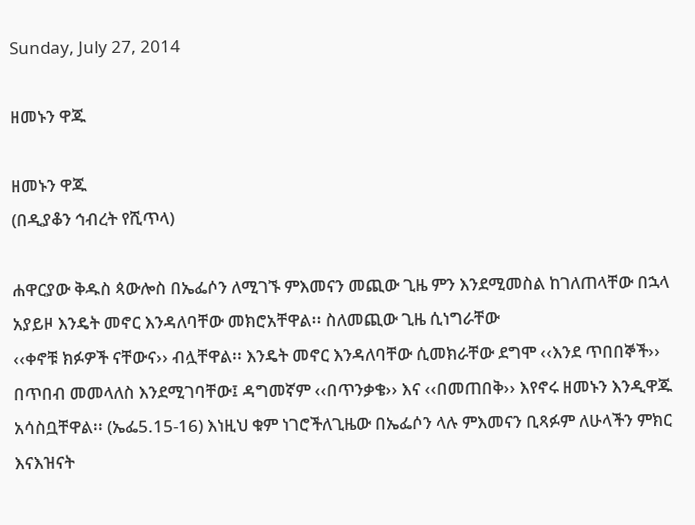Sunday, July 27, 2014

ዘመኑን ዋጁ

ዘመኑን ዋጁ
(በዲያቆን ኅብረት የሺጥላ)

ሐዋርያው ቅዱስ ጳውሎስ በኤፌሶን ለሚገኙ ምእመናን መጪው ጊዜ ምን እንደሚመስል ከገለጠላቸው በኋላ አያይዞ እንዴት መኖር እንዳለባቸው መክሮአቸዋል፡፡ ስለመጪው ጊዜ ሲነግራቸው
‹‹ቀኖቹ ክፉዎች ናቸውና›› ብሏቸዋል፡፡ እንዴት መኖር እንዳለባቸው ሲመክራቸው ደግሞ ‹‹እንደ ጥበበኞች›› በጥበብ መመላለስ እንደሚገባቸው፤ ዳግመኛም ‹‹በጥንቃቄ›› እና ‹‹በመጠበቅ›› እየኖሩ ዘመኑን እንዲዋጁ አሳስቧቸዋል፡፡ (ኤፌ5.15-16) እነዚህ ቁም ነገሮችለጊዜው በኤፌሶን ላሉ ምእመናን ቢጻፉም ለሁላችን ምክር እናእዝናት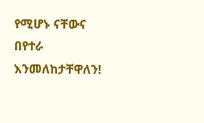የሚሆኑ ናቸውና በየተራ እንመለከታቸዋለን!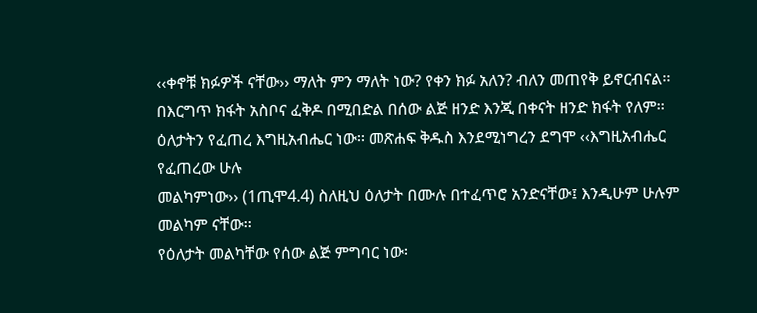‹‹ቀኖቹ ክፉዎች ናቸው›› ማለት ምን ማለት ነው? የቀን ክፉ አለን? ብለን መጠየቅ ይኖርብናል፡፡ በእርግጥ ክፋት አስቦና ፈቅዶ በሚበድል በሰው ልጅ ዘንድ እንጂ በቀናት ዘንድ ክፋት የለም፡፡ ዕለታትን የፈጠረ እግዚአብሔር ነው፡፡ መጽሐፍ ቅዱስ እንደሚነግረን ደግሞ ‹‹እግዚአብሔር የፈጠረው ሁሉ
መልካምነው›› (1ጢሞ4.4) ስለዚህ ዕለታት በሙሉ በተፈጥሮ አንድናቸው፤ እንዲሁም ሁሉም መልካም ናቸው፡፡
የዕለታት መልካቸው የሰው ልጅ ምግባር ነው፡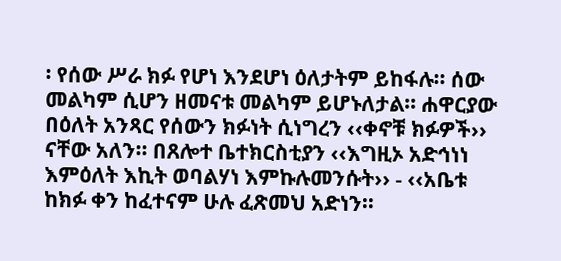፡ የሰው ሥራ ክፉ የሆነ እንደሆነ ዕለታትም ይከፋሉ፡፡ ሰው መልካም ሲሆን ዘመናቱ መልካም ይሆኑለታል፡፡ ሐዋርያው በዕለት አንጻር የሰውን ክፉነት ሲነግረን ‹‹ቀኖቹ ክፉዎች›› ናቸው አለን፡፡ በጸሎተ ቤተክርስቲያን ‹‹እግዚኦ አድኅነነ እምዕለት እኪት ወባልሃነ እምኩሉመንሱት›› - ‹‹አቤቱ ከክፉ ቀን ከፈተናም ሁሉ ፈጽመህ አድነን፡፡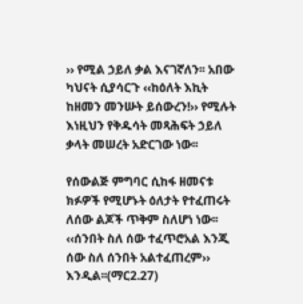›› የሚል ኃይለ ቃል እናገኛለን፡፡ አበው ካህናት ሲያሳርጉ ‹‹ከዕለት እኪት ከዘመን መንሡት ይሰውረን!›› የሚሉት እነዚህን የቅዱሳት መጻሕፍት ኃይለ ቃላት መሠረት አድርገው ነው፡፡

የሰውልጅ ምግባር ሲከፋ ዘመናቱ ክፉዎች የሚሆኑት ዕለታት የተፈጠሩት ለሰው ልጆች ጥቅም ስለሆነ ነው፡፡ ‹‹ሰንበት ስለ ሰው ተፈጥሮአል እንጂ ሰው ስለ ሰንበት አልተፈጠረም›› እንዲል፡፡(ማር2.27)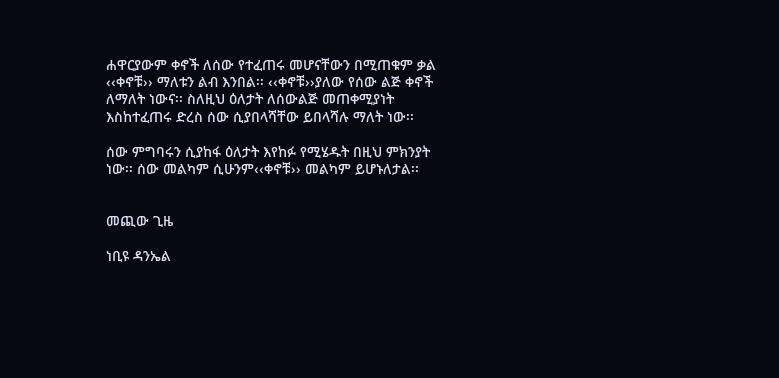ሐዋርያውም ቀኖች ለሰው የተፈጠሩ መሆናቸውን በሚጠቁም ቃል ‹‹ቀኖቹ›› ማለቱን ልብ እንበል፡፡ ‹‹ቀኖቹ››ያለው የሰው ልጅ ቀኖች ለማለት ነውና፡፡ ስለዚህ ዕለታት ለሰውልጅ መጠቀሚያነት እስከተፈጠሩ ድረስ ሰው ሲያበላሻቸው ይበላሻሉ ማለት ነው፡፡

ሰው ምግባሩን ሲያከፋ ዕለታት እየከፉ የሚሄዱት በዚህ ምክንያት ነው፡፡ ሰው መልካም ሲሁንም‹‹ቀኖቹ›› መልካም ይሆኑለታል፡፡


መጪው ጊዜ

ነቢዩ ዳንኤል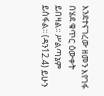እንደተናገረው ዘመን እየገፋ በሄደ ቁጥር ዕውቀት ይበዛል፡፡ ሥልጣኔም ይሰፋል፡፡ (ዳን12.4) ይሁን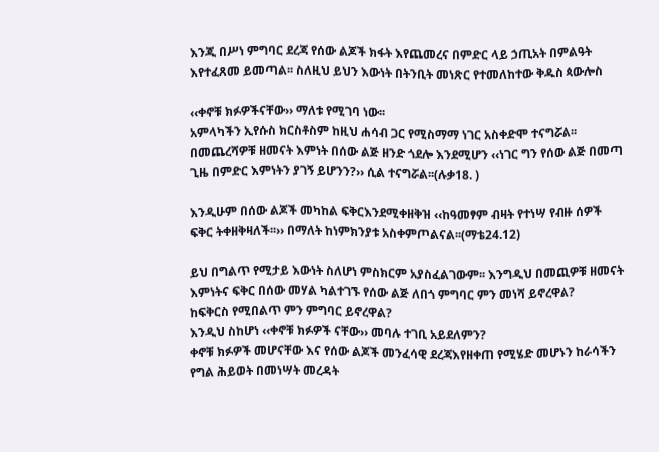እንጂ በሥነ ምግባር ደረጃ የሰው ልጆች ክፋት እየጨመረና በምድር ላይ ኃጢአት በምልዓት እየተፈጸመ ይመጣል፡፡ ስለዚህ ይህን እውነት በትንቢት መነጽር የተመለከተው ቅዱስ ጳውሎስ

‹‹ቀኖቹ ክፉዎችናቸው›› ማለቱ የሚገባ ነው፡፡
አምላካችን ኢየሱስ ክርስቶስም ከዚህ ሐሳብ ጋር የሚስማማ ነገር አስቀድሞ ተናግሯል፡፡ በመጨረሻዎቹ ዘመናት እምነት በሰው ልጅ ዘንድ ጎደሎ እንደሚሆን ‹‹ነገር ግን የሰው ልጅ በመጣ ጊዜ በምድር እምነትን ያገኝ ይሆንን?›› ሲል ተናግሯል፡፡(ሉቃ18. )

እንዲሁም በሰው ልጆች መካከል ፍቅርእንደሚቀዘቅዝ ‹‹ከዓመፃም ብዛት የተነሣ የብዙ ሰዎች ፍቅር ትቀዘቅዛለች፡፡›› በማለት ከነምክንያቱ አስቀምጦልናል፡፡(ማቴ24.12)

ይህ በግልጥ የሚታይ እውነት ስለሆነ ምስክርም አያስፈልገውም፡፡ እንግዲህ በመጪዎቹ ዘመናት እምነትና ፍቅር በሰው መሃል ካልተገኙ የሰው ልጅ ለበጎ ምግባር ምን መነሻ ይኖረዋል?
ከፍቅርስ የሚበልጥ ምን ምግባር ይኖረዋል?
እንዲህ ስከሆነ ‹‹ቀኖቹ ክፉዎች ናቸው›› መባሉ ተገቢ አይደለምን?
ቀኖቹ ክፉዎች መሆናቸው እና የሰው ልጆች መንፈሳዊ ደረጃእየዘቀጠ የሚሄድ መሆኑን ከራሳችን የግል ሕይወት በመነሣት መረዳት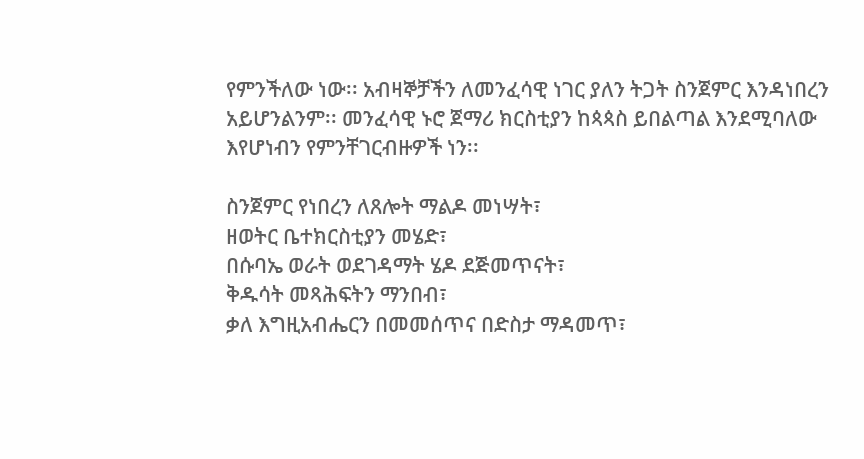የምንችለው ነው፡፡ አብዛኞቻችን ለመንፈሳዊ ነገር ያለን ትጋት ስንጀምር እንዳነበረን አይሆንልንም፡፡ መንፈሳዊ ኑሮ ጀማሪ ክርስቲያን ከጳጳስ ይበልጣል እንደሚባለው እየሆነብን የምንቸገርብዙዎች ነን፡፡

ስንጀምር የነበረን ለጸሎት ማልዶ መነሣት፣
ዘወትር ቤተክርስቲያን መሄድ፣
በሱባኤ ወራት ወደገዳማት ሄዶ ደጅመጥናት፣
ቅዱሳት መጻሕፍትን ማንበብ፣
ቃለ እግዚአብሔርን በመመሰጥና በድስታ ማዳመጥ፣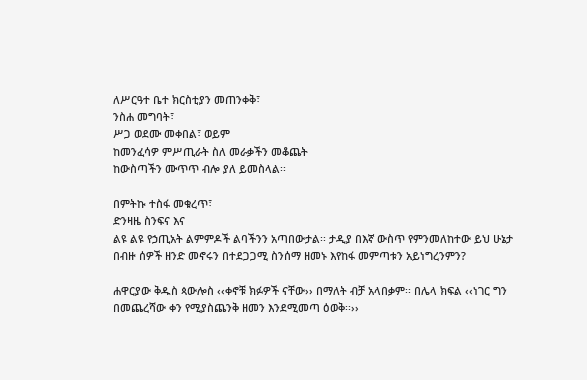ለሥርዓተ ቤተ ክርስቲያን መጠንቀቅ፣
ንስሐ መግባት፣
ሥጋ ወደሙ መቀበል፣ ወይም
ከመንፈሳዎ ምሥጢራት ስለ መራቃችን መቆጨት
ከውስጣችን ሙጥጥ ብሎ ያለ ይመስላል፡፡

በምትኩ ተስፋ መቁረጥ፣
ድንዛዜ ስንፍና እና
ልዩ ልዩ የኃጢአት ልምምዶች ልባችንን አጣበውታል፡፡ ታዲያ በእኛ ውስጥ የምንመለከተው ይህ ሁኔታ በብዙ ሰዎች ዘንድ መኖሩን በተደጋጋሚ ስንሰማ ዘመኑ እየከፋ መምጣቱን አይነግረንምን?

ሐዋርያው ቅዱስ ጳውሎስ ‹‹ቀኖቹ ክፉዎች ናቸው›› በማለት ብቻ አላበቃም፡፡ በሌላ ክፍል ‹‹ነገር ግን በመጨረሻው ቀን የሚያስጨንቅ ዘመን እንደሚመጣ ዕወቅ፡፡››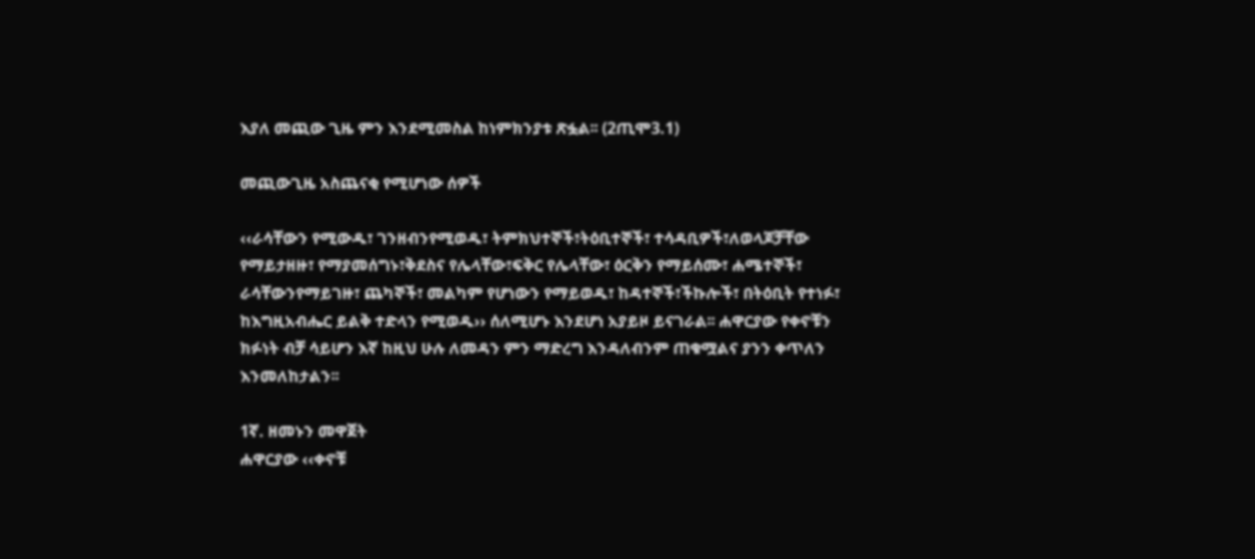እያለ መጪው ጊዜ ምን እንደሚመስል ከነምክንያቱ ጽፏል፡፡ (2ጢሞ3.1)

መጪውጊዜ አስጨናቂ የሚሆነው ሰዎች

‹‹ራሳቸውን የሚውዱ፣ ገንዘብንየሚወዱ፣ ትምክህተኞች፣ትዕቢተኞች፣ ተሳዳቢዎች፣ለወላጆቻቸው የማይታዘዙ፣ የማያመሰግኑ፣ቅደስና የሌላቸው፣ፍቅር የሌላቸው፣ ዕርቅን የማይሰሙ፣ ሐሜተኞች፣ ራሳቸውንየማይገዙ፣ ጨካኞች፣ መልካም የሆነውን የማይወዱ፣ ከዳተኞች፣ችኩሎች፣ በትዕቢት የተነፉ፣ ከእግዚአብሔር ይልቅ ተድላን የሚወዱ›› ሰለሚሆኑ እንደሆነ አያይዞ ይናገራል፡፡ ሐዋርያው የቀኖቹን ክፉነት ብቻ ሳይሆን እኛ ከዚህ ሁሉ ለመዳን ምን ማድረግ እንዳለብንም ጠቁሟልና ያንን ቀጥለን እንመለከታልን፡፡

1ኛ. ዘመኑን መዋጀት
ሐዋርያው ‹‹ቀኖቹ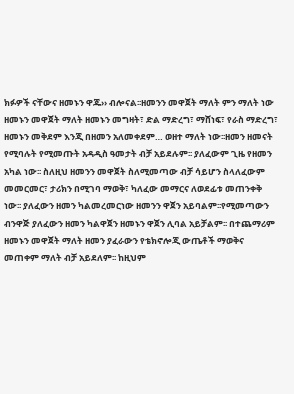ክፉዎች ናቸውና ዘመኑን ዋጁ›› ብሎናል፡፡ዘመንን መዋጀት ማለት ምን ማለት ነው ዘመኑን መዋጀት ማለት ዘመኑን መግዛት፣ ድል ማድረግ፣ ማሸነፍ፣ የራስ ማድረግ፣ ዘመኑን መቅደም እንጂ በዘመን አለመቀደም… ወዘተ ማለት ነው፡፡ዘመን ዘመናት የሚባሉት የሚመጡት አዳዲስ ዓመታት ብቻ አይደሉም፡፡ ያለፈውም ጊዜ የዘመን አካል ነው፡፡ ስለዚህ ዘመንን መዋጀት ስለሚመጣው ብቻ ሳይሆን ስላለፈውም መመርመር፣ ታሪክን በሚገባ ማወቅ፣ ካለፈው መማርና ለወደፊቱ መጠንቀቅ ነው፡፡ ያለፈውን ዘመን ካልመረመርነው ዘመንን ዋጀን አይባልም፡፡የሚመጣውን ብንዋጅ ያለፈውን ዘመን ካልዋጀን ዘመኑን ዋጀን ሊባል አይቻልም፡፡ በተጨማሪም ዘመኑን መዋጀት ማለት ዘመን ያፈራውን የቴክኖሎጂ ውጤቶች ማወቅና መጠቀም ማለት ብቻ አይደለም፡፡ ከዚህም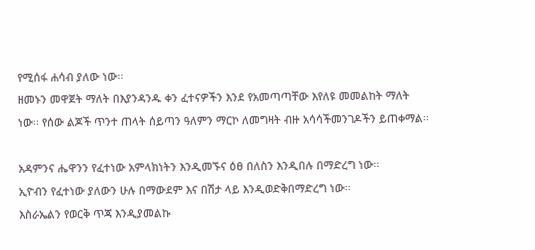የሚሰፋ ሐሳብ ያለው ነው፡፡
ዘመኑን መዋጀት ማለት በእያንዳንዱ ቀን ፈተናዎችን እንደ የአመጣጣቸው እየለዩ መመልከት ማለት ነው፡፡ የሰው ልጆች ጥንተ ጠላት ሰይጣን ዓለምን ማርኮ ለመግዛት ብዙ አሳሳችመንገዶችን ይጠቀማል፡፡

አዳምንና ሔዋንን የፈተነው አምላክነትን እንዲመኙና ዕፀ በለስን እንዲበሉ በማድረግ ነው፡፡
ኢዮብን የፈተነው ያለውን ሁሉ በማውደም እና በሽታ ላይ እንዲወድቅበማድረግ ነው፡፡
እስራኤልን የወርቅ ጥጃ እንዲያመልኩ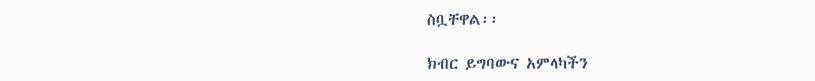ስቧቸዋል፡፡

ክብር ይግባውና አምላካችን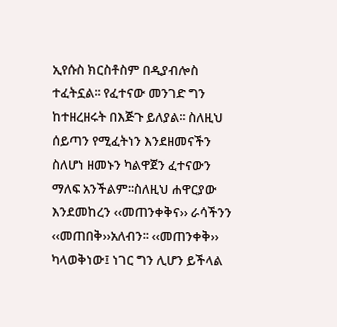ኢየሱስ ክርስቶስም በዲያብሎስ ተፈትኗል፡፡ የፈተናው መንገድ ግን ከተዘረዘሩት በእጅጉ ይለያል፡፡ ስለዚህ ሰይጣን የሚፈትነን እንደዘመናችን ስለሆነ ዘመኑን ካልዋጀን ፈተናውን ማለፍ አንችልም፡፡ስለዚህ ሐዋርያው እንደመከረን ‹‹መጠንቀቅና›› ራሳችንን ‹‹መጠበቅ››አለብን፡፡ ‹‹መጠንቀቅ›› ካላወቅነው፤ ነገር ግን ሊሆን ይችላል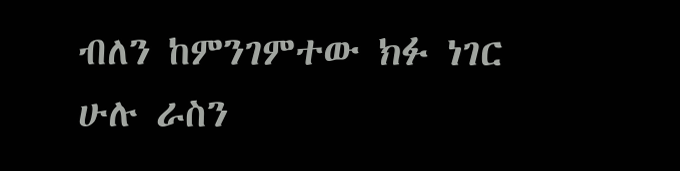ብለን ከምንገምተው ክፉ ነገር ሁሉ ራስን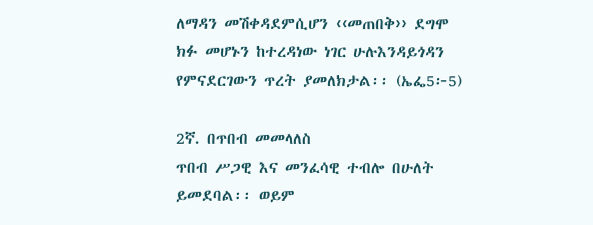ለማዳን መሽቀዳደምሲሆን ‹‹መጠበቅ›› ደግሞ ክፉ መሆኑን ከተረዳነው ነገር ሁሉእንዳይጎዳን የምናደርገውን ጥረት ያመለክታል፡፡ (ኤፌ5፦5)

2ኛ. በጥበብ መመላለስ
ጥበብ ሥጋዊ እና መንፈሳዊ ተብሎ በሁለት ይመደባል፡፡ ወይም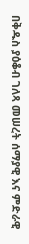በቅዱስ ያዕቆብ ገለጻ መሠረት ሰማያዊ እና ምድራዊ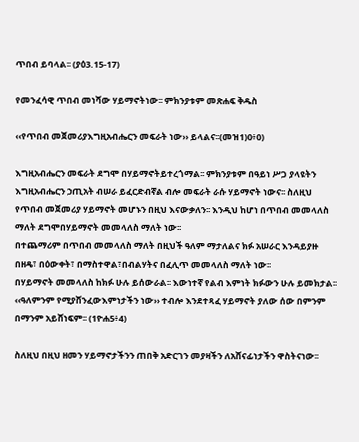ጥበብ ይባላል፡፡ (ያዕ3.15-17)

የመንፈሳዊ ጥበብ መነሻው ሃይማኖትነው፡፡ ምክንያቱም መጽሐፍ ቅዱስ

‹‹የጥበብ መጀመሪያእግዚአብሔርን መፍራት ነው›› ይላልና፡፡(መዝ1)0፥0)

እግዚአብሔርን መፍራት ደግሞ በሃይማኖትይተረጎማል፡፡ ምክንያቱም በዓይነ ሥጋ ያላዩትን እግዚአብሔርን ኃጢአት ብሠራ ይፈርድብኛል ብሎ መፍራት ራሱ ሃይማኖት ነውና፡፡ ስለዚህ የጥበብ መጀመሪያ ሃይማኖት መሆኑን በዚህ እናውቃለን፡፡ እንዲህ ከሆነ በጥበብ መመላለስ ማለት ደግሞበሃይማኖት መመላለስ ማለት ነው፡፡
በተጨማሪም በጥበብ መመላለስ ማለት በዚህች ዓለም ማታለልና ክፉ አሠራር እንዳይያዙ በዘዴ፣ በዕውቀት፣ በማስተዋል፣በብልሃትና በፈሊጥ መመላለስ ማለት ነው፡፡
በሃይማኖት መመላለስ ከክፉ ሁሉ ይሰውራል፡፡ እውነተኛ የልብ እምነት ክፉውን ሁሉ ይመክታል፡፡ ‹‹ዓለምንም የሚያሸንፈውእምነታችን ነው›› ተብሎ እንደተጻፈ ሃይማኖት ያለው ሰው በምንም በማንም አይሸነፍም፡፡ (1ዮሐ5፥4)

ስለዚህ በዚህ ዘመን ሃይማኖታችንን ጠበቅ አድርገን መያዛችን ለአሸናፊነታችን ዋስትናነው፡፡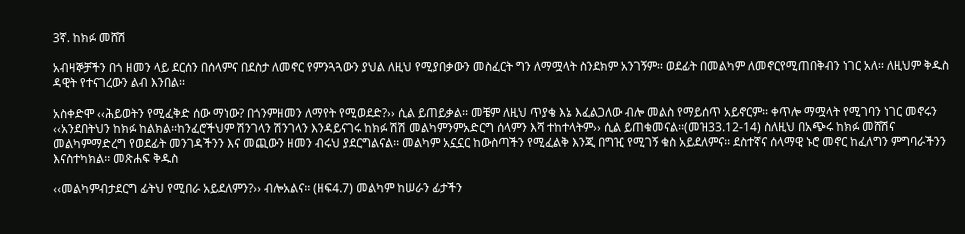3ኛ. ከክፉ መሸሽ

አብዛኞቻችን በጎ ዘመን ላይ ደርሰን በሰላምና በደስታ ለመኖር የምንጓጓውን ያህል ለዚህ የሚያበቃውን መስፈርት ግን ለማሟላት ስንደክም አንገኝም፡፡ ወደፊት በመልካም ለመኖርየሚጠበቅብን ነገር አለ፡፡ ለዚህም ቅዱስ ዳዊት የተናገረውን ልብ እንበል፡፡

አስቀድሞ ‹‹ሕይወትን የሚፈቅድ ሰው ማነው? በጎንምዘመን ለማየት የሚወደድ?›› ሲል ይጠይቃል፡፡ መቼም ለዚህ ጥያቄ እኔ እፈልጋለው ብሎ መልስ የማይሰጥ አይኖርም፡፡ ቀጥሎ ማሟላት የሚገባን ነገር መኖሩን ‹‹አንደበትህን ከክፉ ከልክል፡፡ከንፈሮችህም ሽንገላን ሽንገላን እንዳይናገሩ ከክፉ ሽሽ መልካምንምአድርግ ሰላምን እሻ ተከተላትም›› ሲል ይጠቁመናል፡፡(መዝ33.12-14) ስለዚህ በአጭሩ ከክፉ መሸሽና መልካምማድረግ የወደፊት መንገዳችንን እና መጪውን ዘመን ብሩህ ያደርግልናል፡፡ መልካም አኗኗር ከውስጣችን የሚፈልቅ እንጂ በግዢ የሚገኝ ቁስ አይደለምና፡፡ ደስተኛና ሰላማዊ ኑሮ መኖር ከፈለግን ምግባራችንን እናስተካክል፡፡ መጽሐፍ ቅዱስ

‹‹መልካምብታደርግ ፊትህ የሚበራ አይደለምን?›› ብሎአልና፡፡ (ዘፍ4.7) መልካም ከሠራን ፊታችን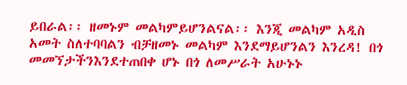ይበራል፡፡ ዘመኑም መልካምይሆንልናል፡፡ እንጂ መልካም አዲስ አመት ስለተባባልን ብቻዘመኑ መልካም እንደማይሆንልን እንረዳ! በጎ መመኘታችንእንደተጠበቀ ሆኑ በጎ ለመሥራት አሁኑኑ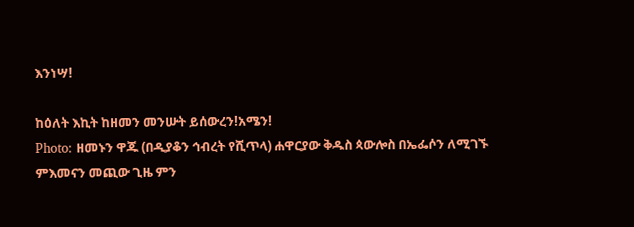እንነሣ!

ከዕለት እኪት ከዘመን መንሡት ይሰውረን!አሜን!
Photo: ዘመኑን ዋጁ (በዲያቆን ኅብረት የሺጥላ) ሐዋርያው ቅዱስ ጳውሎስ በኤፌሶን ለሚገኙ ምእመናን መጪው ጊዜ ምን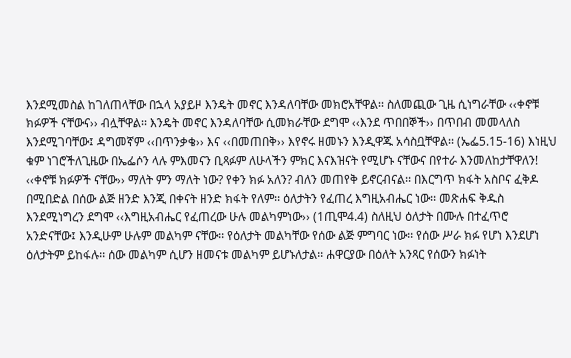እንደሚመስል ከገለጠላቸው በኋላ አያይዞ እንዴት መኖር እንዳለባቸው መክሮአቸዋል፡፡ ስለመጪው ጊዜ ሲነግራቸው ‹‹ቀኖቹ ክፉዎች ናቸውና›› ብሏቸዋል፡፡ እንዴት መኖር እንዳለባቸው ሲመክራቸው ደግሞ ‹‹እንደ ጥበበኞች›› በጥበብ መመላለስ እንደሚገባቸው፤ ዳግመኛም ‹‹በጥንቃቄ›› እና ‹‹በመጠበቅ›› እየኖሩ ዘመኑን እንዲዋጁ አሳስቧቸዋል፡፡ (ኤፌ5.15-16) እነዚህ ቁም ነገሮችለጊዜው በኤፌሶን ላሉ ምእመናን ቢጻፉም ለሁላችን ምክር እናእዝናት የሚሆኑ ናቸውና በየተራ እንመለከታቸዋለን! ‹‹ቀኖቹ ክፉዎች ናቸው›› ማለት ምን ማለት ነው? የቀን ክፉ አለን? ብለን መጠየቅ ይኖርብናል፡፡ በእርግጥ ክፋት አስቦና ፈቅዶ በሚበድል በሰው ልጅ ዘንድ እንጂ በቀናት ዘንድ ክፋት የለም፡፡ ዕለታትን የፈጠረ እግዚአብሔር ነው፡፡ መጽሐፍ ቅዱስ እንደሚነግረን ደግሞ ‹‹እግዚአብሔር የፈጠረው ሁሉ መልካምነው›› (1ጢሞ4.4) ስለዚህ ዕለታት በሙሉ በተፈጥሮ አንድናቸው፤ እንዲሁም ሁሉም መልካም ናቸው፡፡ የዕለታት መልካቸው የሰው ልጅ ምግባር ነው፡፡ የሰው ሥራ ክፉ የሆነ እንደሆነ ዕለታትም ይከፋሉ፡፡ ሰው መልካም ሲሆን ዘመናቱ መልካም ይሆኑለታል፡፡ ሐዋርያው በዕለት አንጻር የሰውን ክፉነት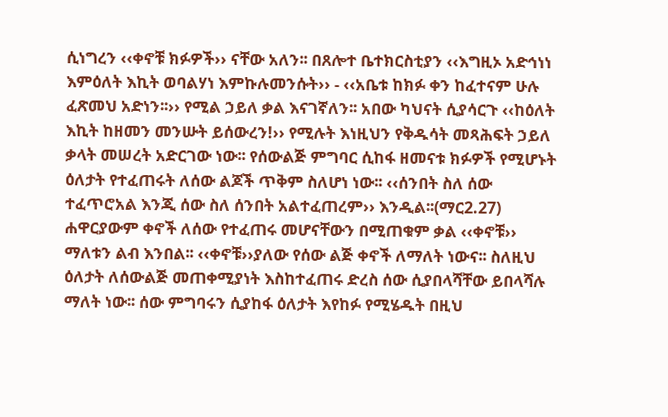ሲነግረን ‹‹ቀኖቹ ክፉዎች›› ናቸው አለን፡፡ በጸሎተ ቤተክርስቲያን ‹‹እግዚኦ አድኅነነ እምዕለት እኪት ወባልሃነ እምኩሉመንሱት›› - ‹‹አቤቱ ከክፉ ቀን ከፈተናም ሁሉ ፈጽመህ አድነን፡፡›› የሚል ኃይለ ቃል እናገኛለን፡፡ አበው ካህናት ሲያሳርጉ ‹‹ከዕለት እኪት ከዘመን መንሡት ይሰውረን!›› የሚሉት እነዚህን የቅዱሳት መጻሕፍት ኃይለ ቃላት መሠረት አድርገው ነው፡፡ የሰውልጅ ምግባር ሲከፋ ዘመናቱ ክፉዎች የሚሆኑት ዕለታት የተፈጠሩት ለሰው ልጆች ጥቅም ስለሆነ ነው፡፡ ‹‹ሰንበት ስለ ሰው ተፈጥሮአል እንጂ ሰው ስለ ሰንበት አልተፈጠረም›› እንዲል፡፡(ማር2.27) ሐዋርያውም ቀኖች ለሰው የተፈጠሩ መሆናቸውን በሚጠቁም ቃል ‹‹ቀኖቹ›› ማለቱን ልብ እንበል፡፡ ‹‹ቀኖቹ››ያለው የሰው ልጅ ቀኖች ለማለት ነውና፡፡ ስለዚህ ዕለታት ለሰውልጅ መጠቀሚያነት እስከተፈጠሩ ድረስ ሰው ሲያበላሻቸው ይበላሻሉ ማለት ነው፡፡ ሰው ምግባሩን ሲያከፋ ዕለታት እየከፉ የሚሄዱት በዚህ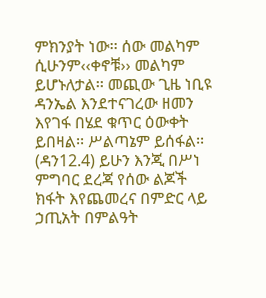ምክንያት ነው፡፡ ሰው መልካም ሲሁንም‹‹ቀኖቹ›› መልካም ይሆኑለታል፡፡ መጪው ጊዜ ነቢዩ ዳንኤል እንደተናገረው ዘመን እየገፋ በሄደ ቁጥር ዕውቀት ይበዛል፡፡ ሥልጣኔም ይሰፋል፡፡ (ዳን12.4) ይሁን እንጂ በሥነ ምግባር ደረጃ የሰው ልጆች ክፋት እየጨመረና በምድር ላይ ኃጢአት በምልዓት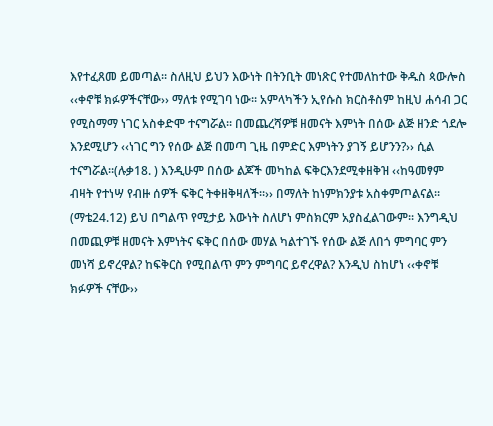እየተፈጸመ ይመጣል፡፡ ስለዚህ ይህን እውነት በትንቢት መነጽር የተመለከተው ቅዱስ ጳውሎስ ‹‹ቀኖቹ ክፉዎችናቸው›› ማለቱ የሚገባ ነው፡፡ አምላካችን ኢየሱስ ክርስቶስም ከዚህ ሐሳብ ጋር የሚስማማ ነገር አስቀድሞ ተናግሯል፡፡ በመጨረሻዎቹ ዘመናት እምነት በሰው ልጅ ዘንድ ጎደሎ እንደሚሆን ‹‹ነገር ግን የሰው ልጅ በመጣ ጊዜ በምድር እምነትን ያገኝ ይሆንን?›› ሲል ተናግሯል፡፡(ሉቃ18. ) እንዲሁም በሰው ልጆች መካከል ፍቅርእንደሚቀዘቅዝ ‹‹ከዓመፃም ብዛት የተነሣ የብዙ ሰዎች ፍቅር ትቀዘቅዛለች፡፡›› በማለት ከነምክንያቱ አስቀምጦልናል፡፡(ማቴ24.12) ይህ በግልጥ የሚታይ እውነት ስለሆነ ምስክርም አያስፈልገውም፡፡ እንግዲህ በመጪዎቹ ዘመናት እምነትና ፍቅር በሰው መሃል ካልተገኙ የሰው ልጅ ለበጎ ምግባር ምን መነሻ ይኖረዋል? ከፍቅርስ የሚበልጥ ምን ምግባር ይኖረዋል? እንዲህ ስከሆነ ‹‹ቀኖቹ ክፉዎች ናቸው››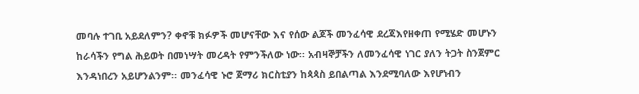መባሉ ተገቢ አይደለምን? ቀኖቹ ክፉዎች መሆናቸው እና የሰው ልጆች መንፈሳዊ ደረጃእየዘቀጠ የሚሄድ መሆኑን ከራሳችን የግል ሕይወት በመነሣት መረዳት የምንችለው ነው፡፡ አብዛኞቻችን ለመንፈሳዊ ነገር ያለን ትጋት ስንጀምር እንዳነበረን አይሆንልንም፡፡ መንፈሳዊ ኑሮ ጀማሪ ክርስቲያን ከጳጳስ ይበልጣል እንደሚባለው እየሆነብን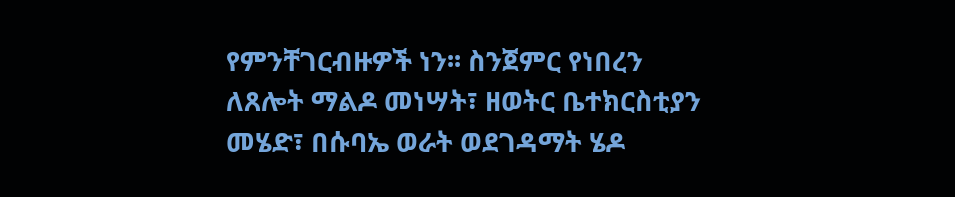የምንቸገርብዙዎች ነን፡፡ ስንጀምር የነበረን ለጸሎት ማልዶ መነሣት፣ ዘወትር ቤተክርስቲያን መሄድ፣ በሱባኤ ወራት ወደገዳማት ሄዶ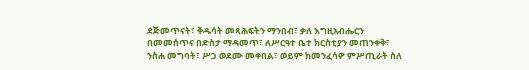ደጅመጥናት፣ ቅዱሳት መጻሕፍትን ማንበብ፣ ቃለ እግዚአብሔርን በመመሰጥና በድስታ ማዳመጥ፣ ለሥርዓተ ቤተ ክርስቲያን መጠንቀቅ፣ ንስሐ መግባት፣ ሥጋ ወደሙ መቀበል፣ ወይም ከመንፈሳዎ ምሥጢራት ስለ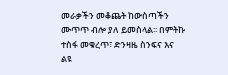መራቃችን መቆጨት ከውስጣችን ሙጥጥ ብሎ ያለ ይመስላል፡፡ በምትኩ ተስፋ መቁረጥ፣ ድንዛዜ ስንፍና እና ልዩ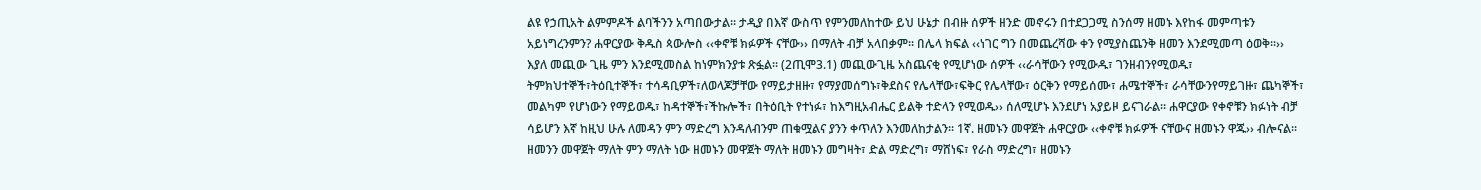ልዩ የኃጢአት ልምምዶች ልባችንን አጣበውታል፡፡ ታዲያ በእኛ ውስጥ የምንመለከተው ይህ ሁኔታ በብዙ ሰዎች ዘንድ መኖሩን በተደጋጋሚ ስንሰማ ዘመኑ እየከፋ መምጣቱን አይነግረንምን? ሐዋርያው ቅዱስ ጳውሎስ ‹‹ቀኖቹ ክፉዎች ናቸው›› በማለት ብቻ አላበቃም፡፡ በሌላ ክፍል ‹‹ነገር ግን በመጨረሻው ቀን የሚያስጨንቅ ዘመን እንደሚመጣ ዕወቅ፡፡›› እያለ መጪው ጊዜ ምን እንደሚመስል ከነምክንያቱ ጽፏል፡፡ (2ጢሞ3.1) መጪውጊዜ አስጨናቂ የሚሆነው ሰዎች ‹‹ራሳቸውን የሚውዱ፣ ገንዘብንየሚወዱ፣ ትምክህተኞች፣ትዕቢተኞች፣ ተሳዳቢዎች፣ለወላጆቻቸው የማይታዘዙ፣ የማያመሰግኑ፣ቅደስና የሌላቸው፣ፍቅር የሌላቸው፣ ዕርቅን የማይሰሙ፣ ሐሜተኞች፣ ራሳቸውንየማይገዙ፣ ጨካኞች፣ መልካም የሆነውን የማይወዱ፣ ከዳተኞች፣ችኩሎች፣ በትዕቢት የተነፉ፣ ከእግዚአብሔር ይልቅ ተድላን የሚወዱ›› ሰለሚሆኑ እንደሆነ አያይዞ ይናገራል፡፡ ሐዋርያው የቀኖቹን ክፉነት ብቻ ሳይሆን እኛ ከዚህ ሁሉ ለመዳን ምን ማድረግ እንዳለብንም ጠቁሟልና ያንን ቀጥለን እንመለከታልን፡፡ 1ኛ. ዘመኑን መዋጀት ሐዋርያው ‹‹ቀኖቹ ክፉዎች ናቸውና ዘመኑን ዋጁ›› ብሎናል፡፡ዘመንን መዋጀት ማለት ምን ማለት ነው ዘመኑን መዋጀት ማለት ዘመኑን መግዛት፣ ድል ማድረግ፣ ማሸነፍ፣ የራስ ማድረግ፣ ዘመኑን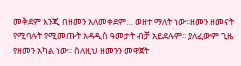መቅደም እንጂ በዘመን አለመቀደም… ወዘተ ማለት ነው፡፡ዘመን ዘመናት የሚባሉት የሚመጡት አዳዲስ ዓመታት ብቻ አይደሉም፡፡ ያለፈውም ጊዜ የዘመን አካል ነው፡፡ ስለዚህ ዘመንን መዋጀት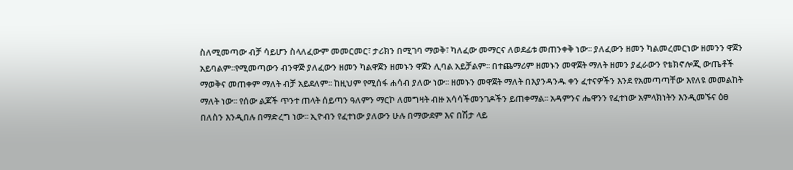ስለሚመጣው ብቻ ሳይሆን ስላለፈውም መመርመር፣ ታሪክን በሚገባ ማወቅ፣ ካለፈው መማርና ለወደፊቱ መጠንቀቅ ነው፡፡ ያለፈውን ዘመን ካልመረመርነው ዘመንን ዋጀን አይባልም፡፡የሚመጣውን ብንዋጅ ያለፈውን ዘመን ካልዋጀን ዘመኑን ዋጀን ሊባል አይቻልም፡፡ በተጨማሪም ዘመኑን መዋጀት ማለት ዘመን ያፈራውን የቴክኖሎጂ ውጤቶች ማወቅና መጠቀም ማለት ብቻ አይደለም፡፡ ከዚህም የሚሰፋ ሐሳብ ያለው ነው፡፡ ዘመኑን መዋጀት ማለት በእያንዳንዱ ቀን ፈተናዎችን እንደ የአመጣጣቸው እየለዩ መመልከት ማለት ነው፡፡ የሰው ልጆች ጥንተ ጠላት ሰይጣን ዓለምን ማርኮ ለመግዛት ብዙ አሳሳችመንገዶችን ይጠቀማል፡፡ አዳምንና ሔዋንን የፈተነው አምላክነትን እንዲመኙና ዕፀ በለስን እንዲበሉ በማድረግ ነው፡፡ ኢዮብን የፈተነው ያለውን ሁሉ በማውደም እና በሽታ ላይ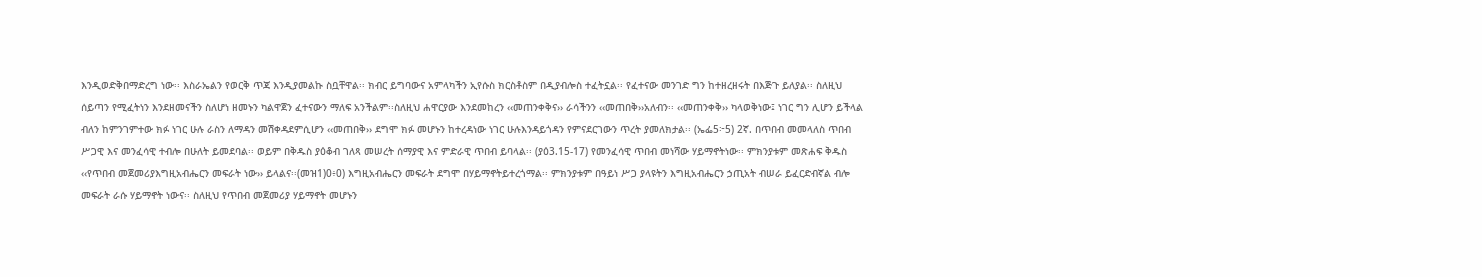እንዲወድቅበማድረግ ነው፡፡ እስራኤልን የወርቅ ጥጃ እንዲያመልኩ ስቧቸዋል፡፡ ክብር ይግባውና አምላካችን ኢየሱስ ክርስቶስም በዲያብሎስ ተፈትኗል፡፡ የፈተናው መንገድ ግን ከተዘረዘሩት በእጅጉ ይለያል፡፡ ስለዚህ ሰይጣን የሚፈትነን እንደዘመናችን ስለሆነ ዘመኑን ካልዋጀን ፈተናውን ማለፍ አንችልም፡፡ስለዚህ ሐዋርያው እንደመከረን ‹‹መጠንቀቅና›› ራሳችንን ‹‹መጠበቅ››አለብን፡፡ ‹‹መጠንቀቅ›› ካላወቅነው፤ ነገር ግን ሊሆን ይችላል ብለን ከምንገምተው ክፉ ነገር ሁሉ ራስን ለማዳን መሽቀዳደምሲሆን ‹‹መጠበቅ›› ደግሞ ክፉ መሆኑን ከተረዳነው ነገር ሁሉእንዳይጎዳን የምናደርገውን ጥረት ያመለክታል፡፡ (ኤፌ5፦5) 2ኛ. በጥበብ መመላለስ ጥበብ ሥጋዊ እና መንፈሳዊ ተብሎ በሁለት ይመደባል፡፡ ወይም በቅዱስ ያዕቆብ ገለጻ መሠረት ሰማያዊ እና ምድራዊ ጥበብ ይባላል፡፡ (ያዕ3.15-17) የመንፈሳዊ ጥበብ መነሻው ሃይማኖትነው፡፡ ምክንያቱም መጽሐፍ ቅዱስ ‹‹የጥበብ መጀመሪያእግዚአብሔርን መፍራት ነው›› ይላልና፡፡(መዝ1)0፥0) እግዚአብሔርን መፍራት ደግሞ በሃይማኖትይተረጎማል፡፡ ምክንያቱም በዓይነ ሥጋ ያላዩትን እግዚአብሔርን ኃጢአት ብሠራ ይፈርድብኛል ብሎ መፍራት ራሱ ሃይማኖት ነውና፡፡ ስለዚህ የጥበብ መጀመሪያ ሃይማኖት መሆኑን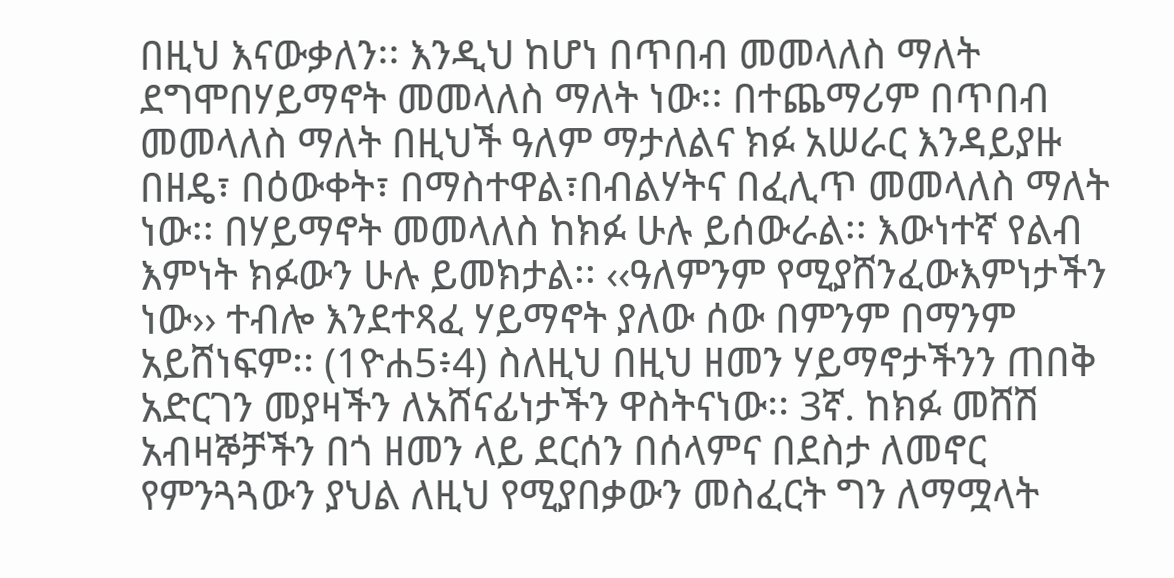በዚህ እናውቃለን፡፡ እንዲህ ከሆነ በጥበብ መመላለስ ማለት ደግሞበሃይማኖት መመላለስ ማለት ነው፡፡ በተጨማሪም በጥበብ መመላለስ ማለት በዚህች ዓለም ማታለልና ክፉ አሠራር እንዳይያዙ በዘዴ፣ በዕውቀት፣ በማስተዋል፣በብልሃትና በፈሊጥ መመላለስ ማለት ነው፡፡ በሃይማኖት መመላለስ ከክፉ ሁሉ ይሰውራል፡፡ እውነተኛ የልብ እምነት ክፉውን ሁሉ ይመክታል፡፡ ‹‹ዓለምንም የሚያሸንፈውእምነታችን ነው›› ተብሎ እንደተጻፈ ሃይማኖት ያለው ሰው በምንም በማንም አይሸነፍም፡፡ (1ዮሐ5፥4) ስለዚህ በዚህ ዘመን ሃይማኖታችንን ጠበቅ አድርገን መያዛችን ለአሸናፊነታችን ዋስትናነው፡፡ 3ኛ. ከክፉ መሸሽ አብዛኞቻችን በጎ ዘመን ላይ ደርሰን በሰላምና በደስታ ለመኖር የምንጓጓውን ያህል ለዚህ የሚያበቃውን መስፈርት ግን ለማሟላት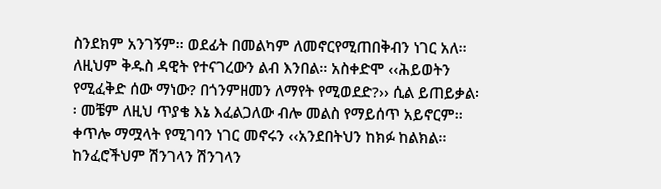ስንደክም አንገኝም፡፡ ወደፊት በመልካም ለመኖርየሚጠበቅብን ነገር አለ፡፡ ለዚህም ቅዱስ ዳዊት የተናገረውን ልብ እንበል፡፡ አስቀድሞ ‹‹ሕይወትን የሚፈቅድ ሰው ማነው? በጎንምዘመን ለማየት የሚወደድ?›› ሲል ይጠይቃል፡፡ መቼም ለዚህ ጥያቄ እኔ እፈልጋለው ብሎ መልስ የማይሰጥ አይኖርም፡፡ ቀጥሎ ማሟላት የሚገባን ነገር መኖሩን ‹‹አንደበትህን ከክፉ ከልክል፡፡ከንፈሮችህም ሽንገላን ሽንገላን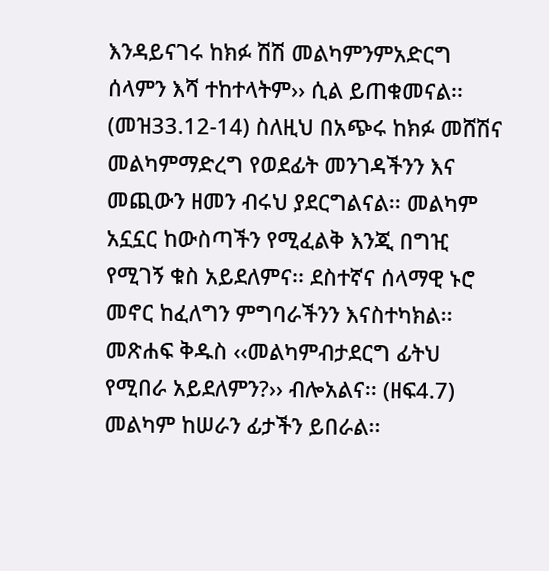እንዳይናገሩ ከክፉ ሽሽ መልካምንምአድርግ ሰላምን እሻ ተከተላትም›› ሲል ይጠቁመናል፡፡(መዝ33.12-14) ስለዚህ በአጭሩ ከክፉ መሸሽና መልካምማድረግ የወደፊት መንገዳችንን እና መጪውን ዘመን ብሩህ ያደርግልናል፡፡ መልካም አኗኗር ከውስጣችን የሚፈልቅ እንጂ በግዢ የሚገኝ ቁስ አይደለምና፡፡ ደስተኛና ሰላማዊ ኑሮ መኖር ከፈለግን ምግባራችንን እናስተካክል፡፡ መጽሐፍ ቅዱስ ‹‹መልካምብታደርግ ፊትህ የሚበራ አይደለምን?›› ብሎአልና፡፡ (ዘፍ4.7) መልካም ከሠራን ፊታችን ይበራል፡፡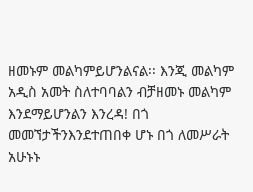ዘመኑም መልካምይሆንልናል፡፡ እንጂ መልካም አዲስ አመት ስለተባባልን ብቻዘመኑ መልካም እንደማይሆንልን እንረዳ! በጎ መመኘታችንእንደተጠበቀ ሆኑ በጎ ለመሥራት አሁኑኑ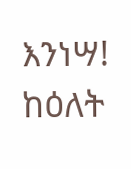እንነሣ! ከዕለት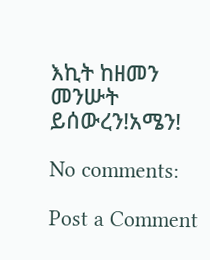እኪት ከዘመን መንሡት ይሰውረን!አሜን!

No comments:

Post a Comment